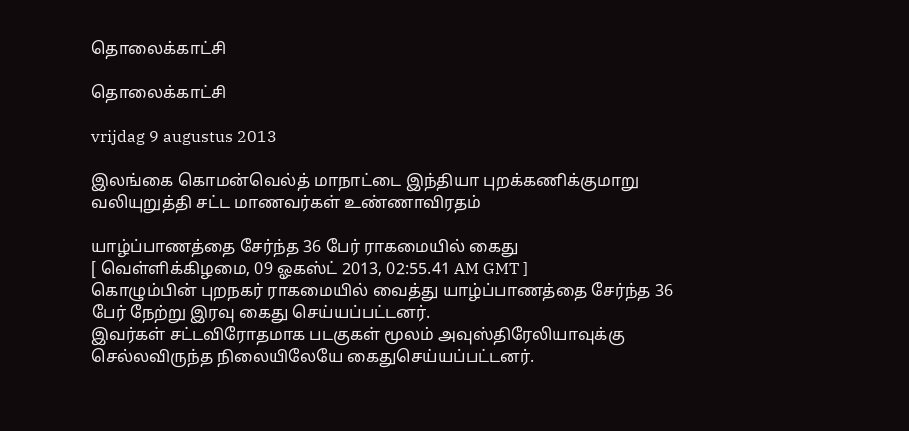தொலைக்காட்சி

தொலைக்காட்சி

vrijdag 9 augustus 2013

இலங்கை கொமன்வெல்த் மாநாட்டை இந்தியா புறக்கணிக்குமாறு வலியுறுத்தி சட்ட மாணவர்கள் உண்ணாவிரதம்

யாழ்ப்பாணத்தை சேர்ந்த 36 பேர் ராகமையில் கைது
[ வெள்ளிக்கிழமை, 09 ஓகஸ்ட் 2013, 02:55.41 AM GMT ]
கொழும்பின் புறநகர் ராகமையில் வைத்து யாழ்ப்பாணத்தை சேர்ந்த 36 பேர் நேற்று இரவு கைது செய்யப்பட்டனர்.
இவர்கள் சட்டவிரோதமாக படகுகள் மூலம் அவுஸ்திரேலியாவுக்கு செல்லவிருந்த நிலையிலேயே கைதுசெய்யப்பட்டனர்.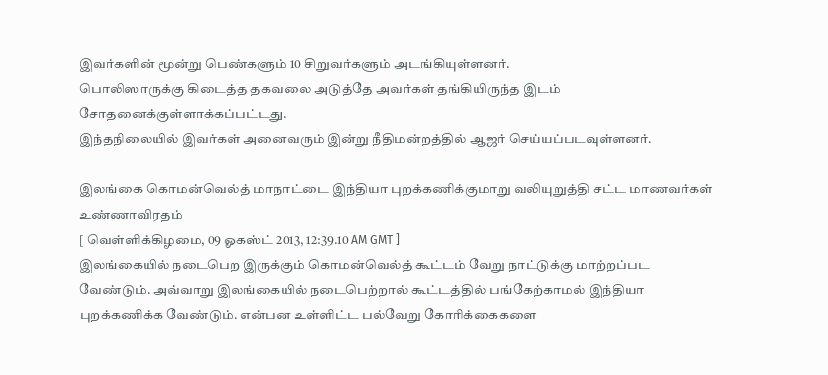இவர்களின் மூன்று பெண்களும் 10 சிறுவர்களும் அடங்கியுள்ளனர்.
பொலிஸாருக்கு கிடைத்த தகவலை அடுத்தே அவர்கள் தங்கியிருந்த இடம் சோதனைக்குள்ளாக்கப்பட்டது.
இந்தநிலையில் இவர்கள் அனைவரும் இன்று நீதிமன்றத்தில் ஆஜர் செய்யப்படவுள்ளனர்.

இலங்கை கொமன்வெல்த் மாநாட்டை இந்தியா புறக்கணிக்குமாறு வலியுறுத்தி சட்ட மாணவர்கள் உண்ணாவிரதம்
[ வெள்ளிக்கிழமை, 09 ஓகஸ்ட் 2013, 12:39.10 AM GMT ]
இலங்கையில் நடைபெற இருக்கும் கொமன்வெல்த் கூட்டம் வேறு நாட்டுக்கு மாற்றப்பட வேண்டும். அவ்வாறு இலங்கையில் நடைபெற்றால் கூட்டத்தில் பங்கேற்காமல் இந்தியா புறக்கணிக்க வேண்டும். என்பன உள்ளிட்ட பல்வேறு கோரிக்கைகளை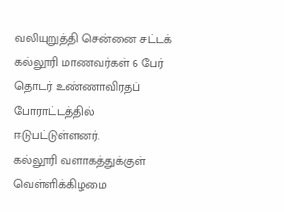வலியுறுத்தி சென்னை சட்டக் கல்லூரி மாணவர்கள் 6 பேர் தொடர் உண்ணாவிரதப் போராட்டத்தில் ஈடுபட்டுள்ளனர்.
கல்லூரி வளாகத்துக்குள் வெள்ளிக்கிழமை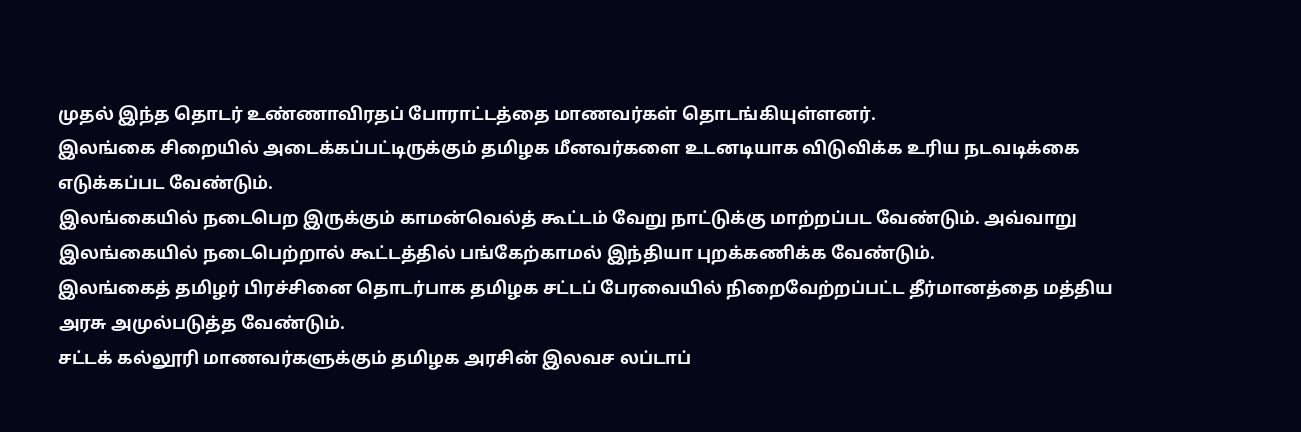முதல் இந்த தொடர் உண்ணாவிரதப் போராட்டத்தை மாணவர்கள் தொடங்கியுள்ளனர்.
இலங்கை சிறையில் அடைக்கப்பட்டிருக்கும் தமிழக மீனவர்களை உடனடியாக விடுவிக்க உரிய நடவடிக்கை எடுக்கப்பட வேண்டும்.
இலங்கையில் நடைபெற இருக்கும் காமன்வெல்த் கூட்டம் வேறு நாட்டுக்கு மாற்றப்பட வேண்டும். அவ்வாறு இலங்கையில் நடைபெற்றால் கூட்டத்தில் பங்கேற்காமல் இந்தியா புறக்கணிக்க வேண்டும்.
இலங்கைத் தமிழர் பிரச்சினை தொடர்பாக தமிழக சட்டப் பேரவையில் நிறைவேற்றப்பட்ட தீர்மானத்தை மத்திய அரசு அமுல்படுத்த வேண்டும்.
சட்டக் கல்லூரி மாணவர்களுக்கும் தமிழக அரசின் இலவச லப்டாப்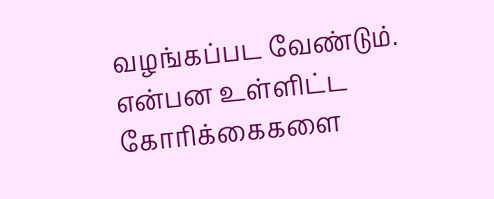வழங்கப்பட வேண்டும்.
என்பன உள்ளிட்ட கோரிக்கைகளை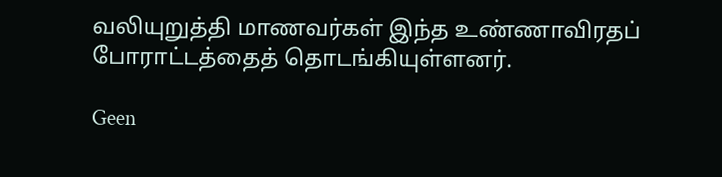வலியுறுத்தி மாணவர்கள் இந்த உண்ணாவிரதப் போராட்டத்தைத் தொடங்கியுள்ளனர்.

Geen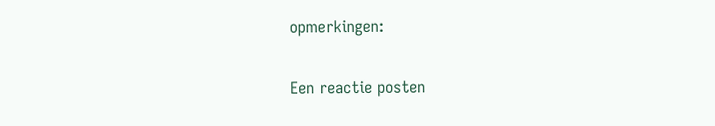opmerkingen:

Een reactie posten